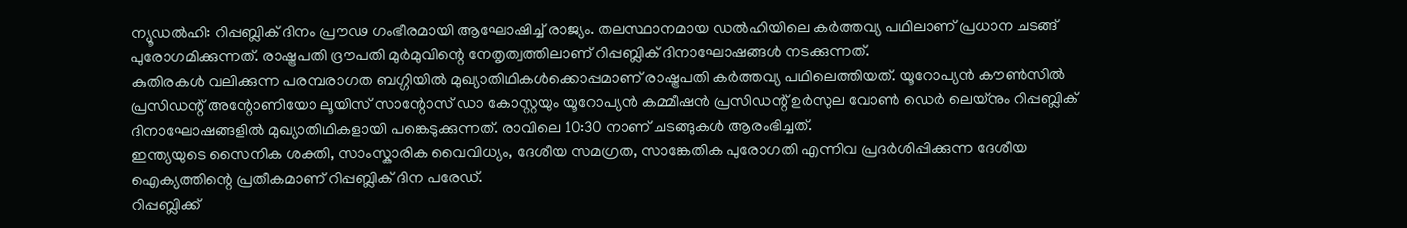ന്യൂഡൽഹി: റിപ്പബ്ലിക് ദിനം പ്രൗഢ ഗംഭീരമായി ആഘോഷിച്ച് രാജ്യം. തലസ്ഥാനമായ ഡൽഹിയിലെ കർത്തവ്യ പഥിലാണ് പ്രധാന ചടങ്ങ് പുരോഗമിക്കുന്നത്. രാഷ്ട്രപതി ദ്രൗപതി മുർമുവിന്റെ നേതൃത്വത്തിലാണ് റിപ്പബ്ലിക് ദിനാഘോഷങ്ങൾ നടക്കുന്നത്.
കുതിരകൾ വലിക്കുന്ന പരമ്പരാഗത ബഗ്ഗിയിൽ മുഖ്യാതിഥികൾക്കൊപ്പമാണ് രാഷ്ട്രപതി കർത്തവ്യ പഥിലെത്തിയത്. യൂറോപ്യൻ കൗൺസിൽ പ്രസിഡന്റ് അന്റോണിയോ ലൂയിസ് സാന്റോസ് ഡാ കോസ്റ്റയും യൂറോപ്യൻ കമ്മീഷൻ പ്രസിഡന്റ് ഉർസുല വോൺ ഡെർ ലെയ്നും റിപ്പബ്ലിക് ദിനാഘോഷങ്ങളിൽ മുഖ്യാതിഥികളായി പങ്കെടുക്കുന്നത്. രാവിലെ 10:30 നാണ് ചടങ്ങുകൾ ആരംഭിച്ചത്.
ഇന്ത്യയുടെ സൈനിക ശക്തി, സാംസ്കാരിക വൈവിധ്യം, ദേശീയ സമഗ്രത, സാങ്കേതിക പുരോഗതി എന്നിവ പ്രദർശിപ്പിക്കുന്ന ദേശീയ ഐക്യത്തിന്റെ പ്രതീകമാണ് റിപ്പബ്ലിക് ദിന പരേഡ്.
റിപ്പബ്ലിക്ക്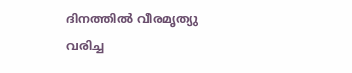ദിനത്തിൽ വീരമൃത്യു വരിച്ച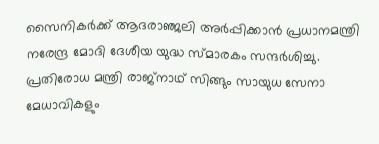സൈനികർക്ക് ആദരാഞ്ജലി അർപ്പിക്കാൻ പ്രധാനമന്ത്രി നരേന്ദ്ര മോദി ദേശീയ യുദ്ധ സ്മാരകം സന്ദർശിച്ചു. പ്രതിരോധ മന്ത്രി രാജ്നാഥ് സിങ്ങും സായുധ സേനാ മേധാവികളും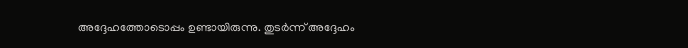അദ്ദേഹത്തോടൊപ്പം ഉണ്ടായിരുന്നു. തുടർന്ന് അദ്ദേഹം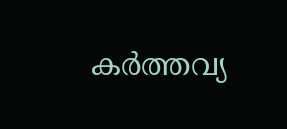കർത്തവ്യ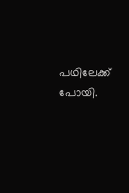പഥിലേക്ക് പോയി.